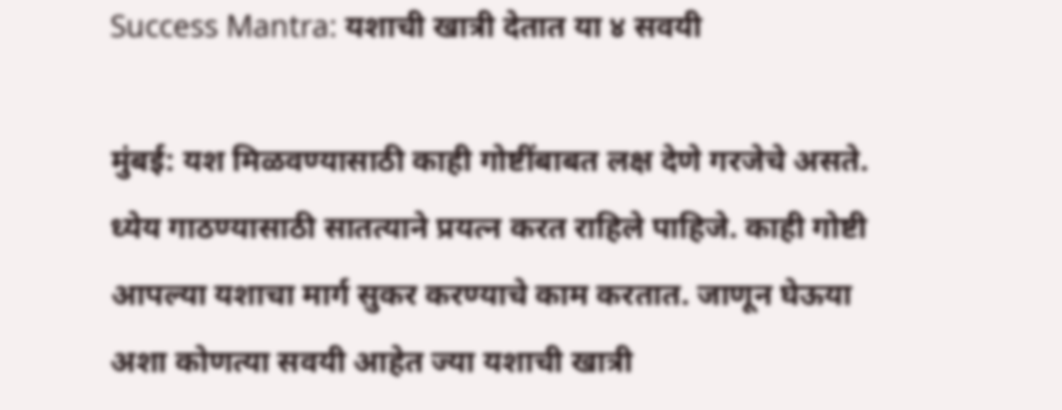Success Mantra: यशाची खात्री देतात या ४ सवयी

मुंबई: यश मिळवण्यासाठी काही गोष्टींबाबत लक्ष देणे गरजेचे असते. ध्येय गाठण्यासाठी सातत्याने प्रयत्न करत राहिले पाहिजे. काही गोष्टी आपल्या यशाचा मार्ग सुकर करण्याचे काम करतात. जाणून घेऊया अशा कोणत्या सवयी आहेत ज्या यशाची खात्री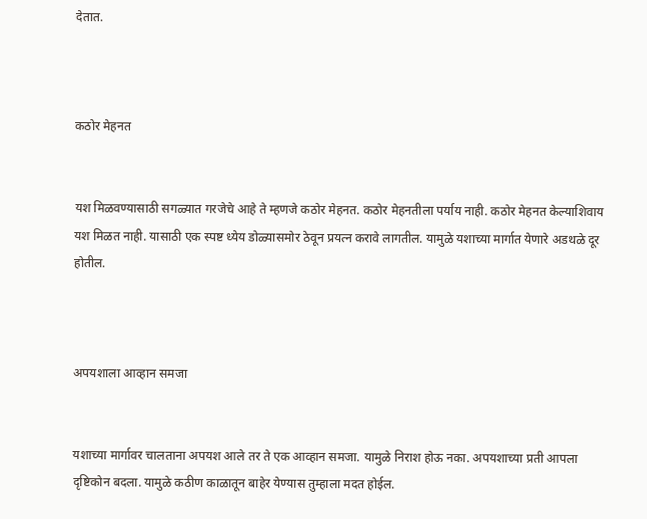देतात.



कठोर मेहनत


यश मिळवण्यासाठी सगळ्यात गरजेचे आहे ते म्हणजे कठोर मेहनत. कठोर मेहनतीला पर्याय नाही. कठोर मेहनत केल्याशिवाय यश मिळत नाही. यासाठी एक स्पष्ट ध्येय डोळ्यासमोर ठेवून प्रयत्न करावे लागतील. यामुळे यशाच्या मार्गात येणारे अडथळे दूर होतील.



अपयशाला आव्हान समजा


यशाच्या मार्गावर चालताना अपयश आले तर ते एक आव्हान समजा. यामुळे निराश होऊ नका. अपयशाच्या प्रती आपला दृष्टिकोन बदला. यामुळे कठीण काळातून बाहेर येण्यास तुम्हाला मदत होईल.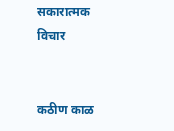सकारात्मक विचार


कठीण काळ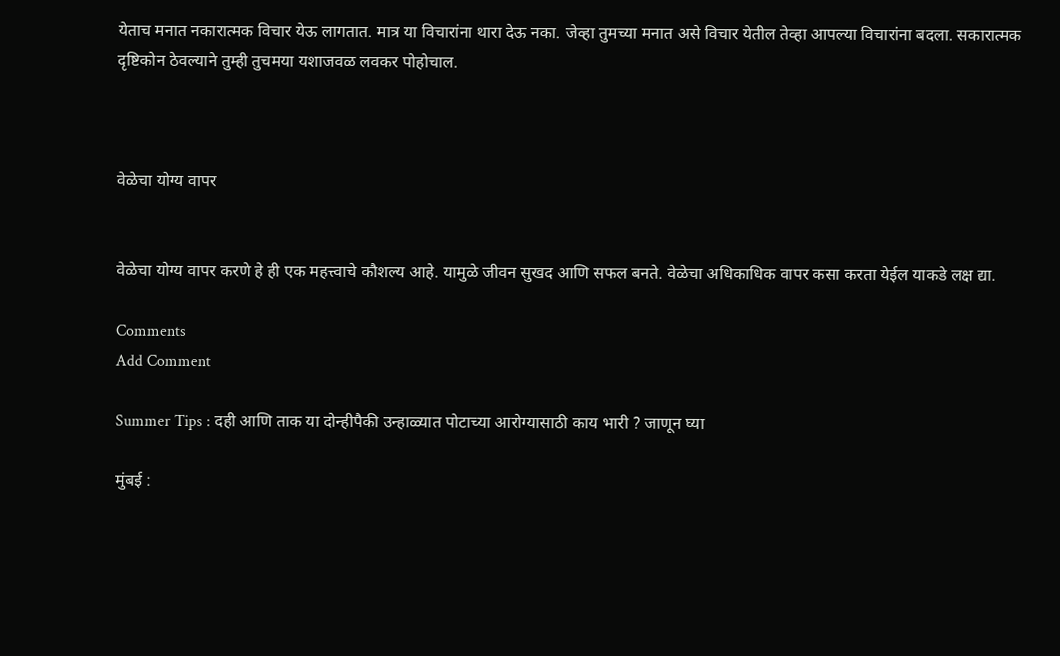येताच मनात नकारात्मक विचार येऊ लागतात. मात्र या विचारांना थारा देऊ नका. जेव्हा तुमच्या मनात असे विचार येतील तेव्हा आपल्या विचारांना बदला. सकारात्मक दृष्टिकोन ठेवल्याने तुम्ही तुचमया यशाजवळ लवकर पोहोचाल.



वेळेचा योग्य वापर


वेळेचा योग्य वापर करणे हे ही एक महत्त्वाचे कौशल्य आहे. यामुळे जीवन सुखद आणि सफल बनते. वेळेचा अधिकाधिक वापर कसा करता येईल याकडे लक्ष द्या.

Comments
Add Comment

Summer Tips : दही आणि ताक या दोन्हीपैकी उन्हाळ्यात पोटाच्या आरोग्यासाठी काय भारी ? जाणून घ्या

मुंबई :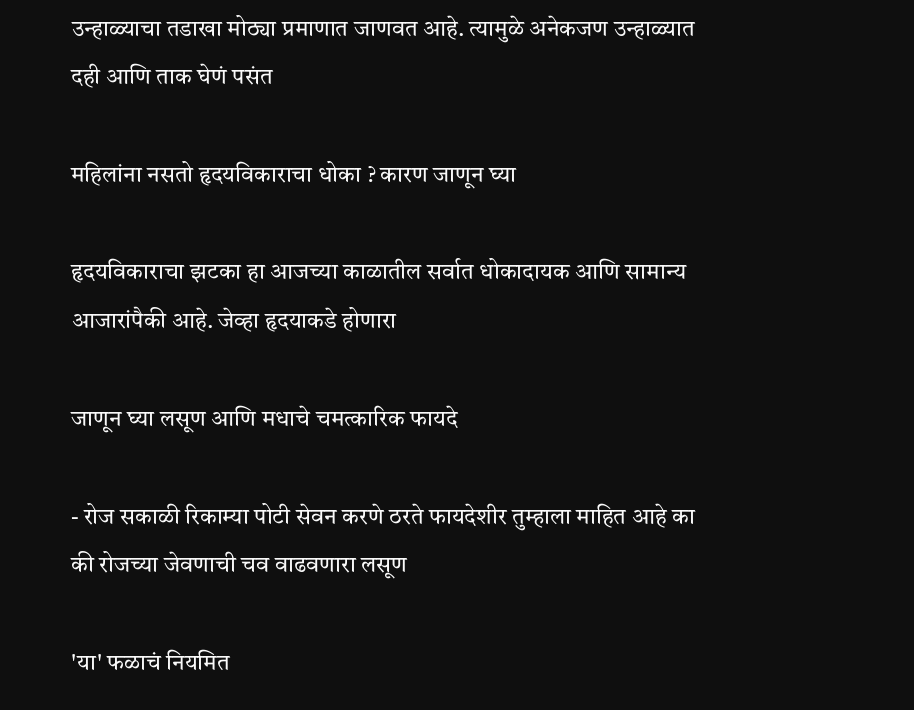उन्हाळ्याचा तडाखा मोठ्या प्रमाणात जाणवत आहे. त्यामुळे अनेकजण उन्हाळ्यात दही आणि ताक घेणं पसंत

महिलांना नसतो हृदयविकाराचा धोका ? कारण जाणून घ्या

हृदयविकाराचा झटका हा आजच्या काळातील सर्वात धोकादायक आणि सामान्य आजारांपैकी आहे. जेव्हा हृदयाकडे होणारा

जाणून घ्या लसूण आणि मधाचे चमत्कारिक फायदे

- रोज सकाळी रिकाम्या पोटी सेवन करणे ठरते फायदेशीर तुम्हाला माहित आहे का की रोजच्या जेवणाची चव वाढवणारा लसूण

'या' फळाचं नियमित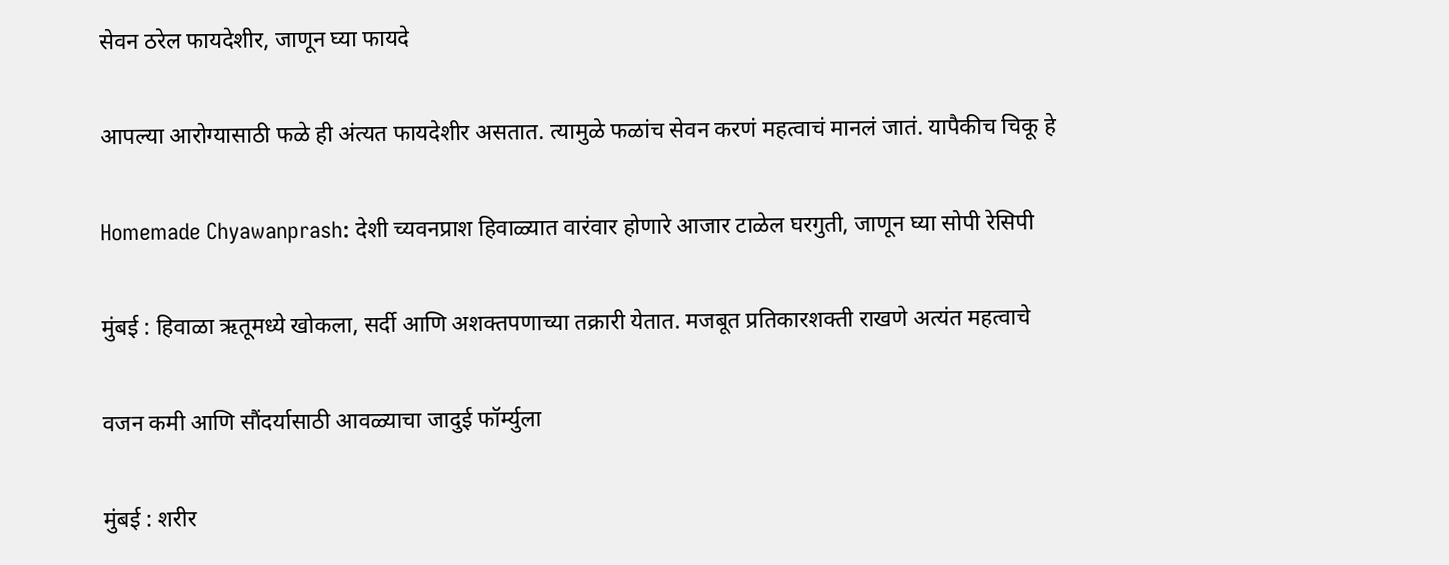सेवन ठरेल फायदेशीर, जाणून घ्या फायदे

आपल्या आरोग्यासाठी फळे ही अंत्यत फायदेशीर असतात. त्यामुळे फळांच सेवन करणं महत्वाचं मानलं जातं. यापैकीच चिकू हे

Homemade Chyawanprash: देशी च्यवनप्राश हिवाळ्यात वारंवार होणारे आजार टाळेल घरगुती, जाणून घ्या सोपी रेसिपी

मुंबई : हिवाळा ऋतूमध्ये खोकला, सर्दी आणि अशक्तपणाच्या तक्रारी येतात. मजबूत प्रतिकारशक्ती राखणे अत्यंत महत्वाचे

वजन कमी आणि सौंदर्यासाठी आवळ्याचा जादुई फॉर्म्युला

मुंबई : शरीर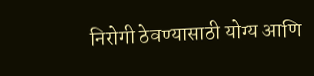निरोगी ठेवण्यासाठी योग्य आणि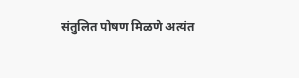संतुलित पोषण मिळणे अत्यंत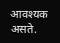आवश्यक असते.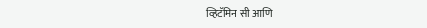व्हिटॅमिन सी आणि